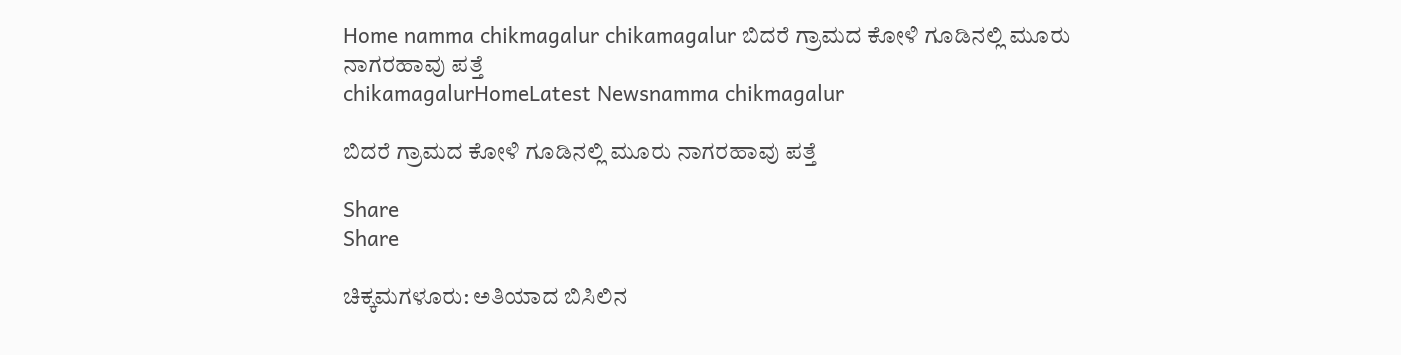Home namma chikmagalur chikamagalur ಬಿದರೆ ಗ್ರಾಮದ ಕೋಳಿ ಗೂಡಿನಲ್ಲಿ ಮೂರು ನಾಗರಹಾವು ಪತ್ತೆ
chikamagalurHomeLatest Newsnamma chikmagalur

ಬಿದರೆ ಗ್ರಾಮದ ಕೋಳಿ ಗೂಡಿನಲ್ಲಿ ಮೂರು ನಾಗರಹಾವು ಪತ್ತೆ

Share
Share

ಚಿಕ್ಕಮಗಳೂರು: ಅತಿಯಾದ ಬಿಸಿಲಿನ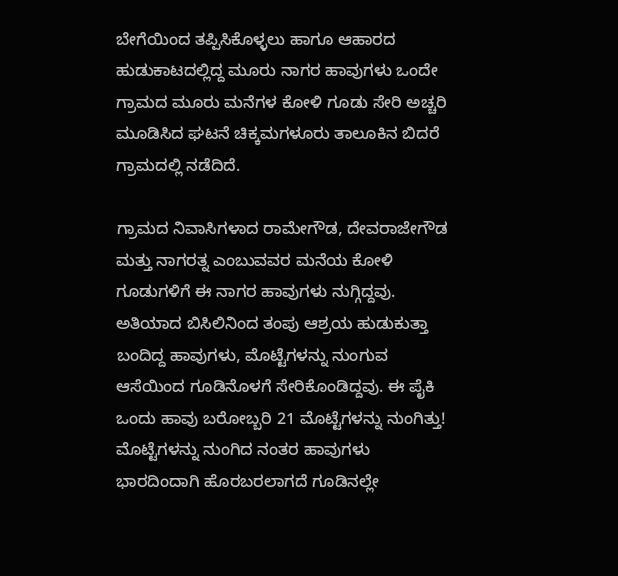ಬೇಗೆಯಿಂದ ತಪ್ಪಿಸಿಕೊಳ್ಳಲು ಹಾಗೂ ಆಹಾರದ ಹುಡುಕಾಟದಲ್ಲಿದ್ದ ಮೂರು ನಾಗರ ಹಾವುಗಳು ಒಂದೇ ಗ್ರಾಮದ ಮೂರು ಮನೆಗಳ ಕೋಳಿ ಗೂಡು ಸೇರಿ ಅಚ್ಚರಿ ಮೂಡಿಸಿದ ಘಟನೆ ಚಿಕ್ಕಮಗಳೂರು ತಾಲೂಕಿನ ಬಿದರೆ ಗ್ರಾಮದಲ್ಲಿ ನಡೆದಿದೆ.

ಗ್ರಾಮದ ನಿವಾಸಿಗಳಾದ ರಾಮೇಗೌಡ, ದೇವರಾಜೇಗೌಡ ಮತ್ತು ನಾಗರತ್ನ ಎಂಬುವವರ ಮನೆಯ ಕೋಳಿ ಗೂಡುಗಳಿಗೆ ಈ ನಾಗರ ಹಾವುಗಳು ನುಗ್ಗಿದ್ದವು. ಅತಿಯಾದ ಬಿಸಿಲಿನಿಂದ ತಂಪು ಆಶ್ರಯ ಹುಡುಕುತ್ತಾ ಬಂದಿದ್ದ ಹಾವುಗಳು, ಮೊಟ್ಟೆಗಳನ್ನು ನುಂಗುವ ಆಸೆಯಿಂದ ಗೂಡಿನೊಳಗೆ ಸೇರಿಕೊಂಡಿದ್ದವು. ಈ ಪೈಕಿ ಒಂದು ಹಾವು ಬರೋಬ್ಬರಿ 21 ಮೊಟ್ಟೆಗಳನ್ನು ನುಂಗಿತ್ತು! ಮೊಟ್ಟೆಗಳನ್ನು ನುಂಗಿದ ನಂತರ ಹಾವುಗಳು ಭಾರದಿಂದಾಗಿ ಹೊರಬರಲಾಗದೆ ಗೂಡಿನಲ್ಲೇ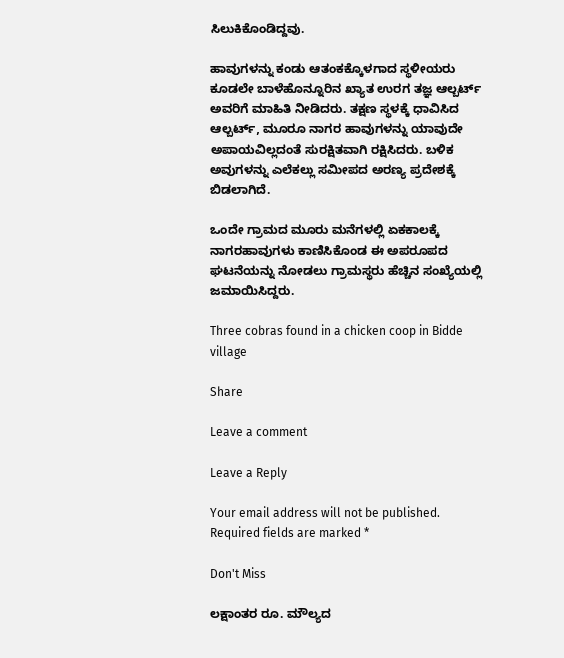ಸಿಲುಕಿಕೊಂಡಿದ್ದವು.

ಹಾವುಗಳನ್ನು ಕಂಡು ಆತಂಕಕ್ಕೊಳಗಾದ ಸ್ಥಳೀಯರು ಕೂಡಲೇ ಬಾಳೆಹೊನ್ನೂರಿನ ಖ್ಯಾತ ಉರಗ ತಜ್ಞ ಆಲ್ಬರ್ಟ್ ಅವರಿಗೆ ಮಾಹಿತಿ ನೀಡಿದರು. ತಕ್ಷಣ ಸ್ಥಳಕ್ಕೆ ಧಾವಿಸಿದ ಆಲ್ಬರ್ಟ್, ಮೂರೂ ನಾಗರ ಹಾವುಗಳನ್ನು ಯಾವುದೇ ಅಪಾಯವಿಲ್ಲದಂತೆ ಸುರಕ್ಷಿತವಾಗಿ ರಕ್ಷಿಸಿದರು. ಬಳಿಕ ಅವುಗಳನ್ನು ಎಲೆಕಲ್ಲು ಸಮೀಪದ ಅರಣ್ಯ ಪ್ರದೇಶಕ್ಕೆ ಬಿಡಲಾಗಿದೆ.

ಒಂದೇ ಗ್ರಾಮದ ಮೂರು ಮನೆಗಳಲ್ಲಿ ಏಕಕಾಲಕ್ಕೆ ನಾಗರಹಾವುಗಳು ಕಾಣಿಸಿಕೊಂಡ ಈ ಅಪರೂಪದ ಘಟನೆಯನ್ನು ನೋಡಲು ಗ್ರಾಮಸ್ಥರು ಹೆಚ್ಚಿನ ಸಂಖ್ಯೆಯಲ್ಲಿ ಜಮಾಯಿಸಿದ್ದರು.

Three cobras found in a chicken coop in Bidde village

Share

Leave a comment

Leave a Reply

Your email address will not be published. Required fields are marked *

Don't Miss

ಲಕ್ಷಾಂತರ ರೂ. ಮೌಲ್ಯದ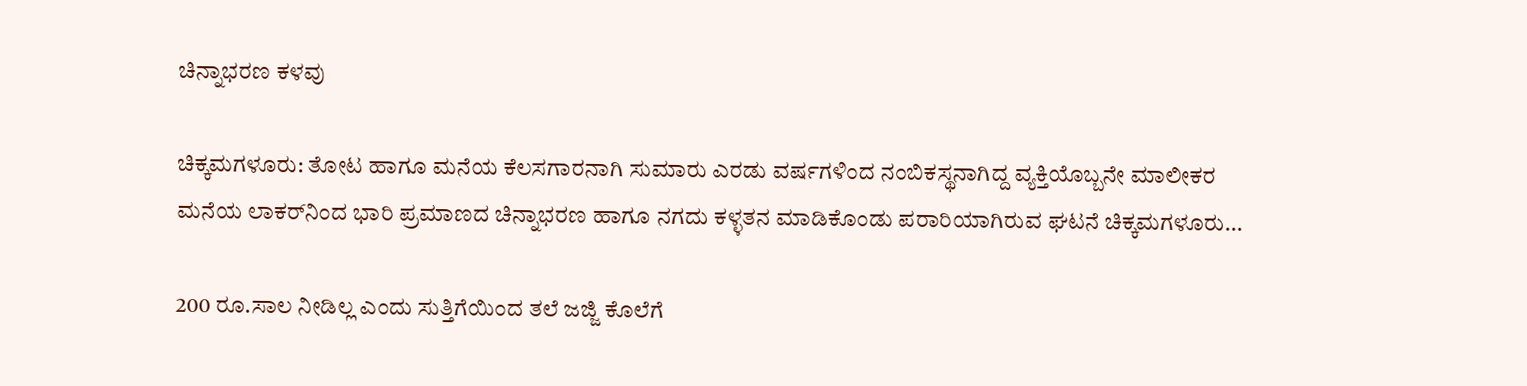ಚಿನ್ನಾಭರಣ ಕಳವು

ಚಿಕ್ಕಮಗಳೂರು: ತೋಟ ಹಾಗೂ ಮನೆಯ ಕೆಲಸಗಾರನಾಗಿ ಸುಮಾರು ಎರಡು ವರ್ಷಗಳಿಂದ ನಂಬಿಕಸ್ಥನಾಗಿದ್ದ ವ್ಯಕ್ತಿಯೊಬ್ಬನೇ ಮಾಲೀಕರ ಮನೆಯ ಲಾಕರ್‌ನಿಂದ ಭಾರಿ ಪ್ರಮಾಣದ ಚಿನ್ನಾಭರಣ ಹಾಗೂ ನಗದು ಕಳ್ಳತನ ಮಾಡಿಕೊಂಡು ಪರಾರಿಯಾಗಿರುವ ಘಟನೆ ಚಿಕ್ಕಮಗಳೂರು...

200 ರೂ.ಸಾಲ ನೀಡಿಲ್ಲ ಎಂದು ಸುತ್ತಿಗೆಯಿಂದ ತಲೆ ಜಜ್ಜಿ ಕೊಲೆಗೆ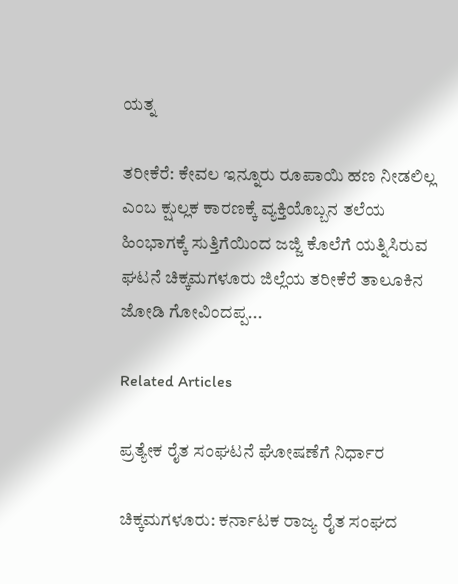ಯತ್ನ

ತರೀಕೆರೆ: ಕೇವಲ ಇನ್ನೂರು ರೂಪಾಯಿ ಹಣ ನೀಡಲಿಲ್ಲ ಎಂಬ ಕ್ಷುಲ್ಲಕ ಕಾರಣಕ್ಕೆ ವ್ಯಕ್ತಿಯೊಬ್ಬನ ತಲೆಯ ಹಿಂಭಾಗಕ್ಕೆ ಸುತ್ತಿಗೆಯಿಂದ ಜಜ್ಜಿ ಕೊಲೆಗೆ ಯತ್ನಿಸಿರುವ ಘಟನೆ ಚಿಕ್ಕಮಗಳೂರು ಜಿಲ್ಲೆಯ ತರೀಕೆರೆ ತಾಲೂಕಿನ ಜೋಡಿ ಗೋವಿಂದಪ್ಪ...

Related Articles

ಪ್ರತ್ಯೇಕ ರೈತ ಸಂಘಟನೆ ಘೋಷಣೆಗೆ ನಿರ್ಧಾರ

ಚಿಕ್ಕಮಗಳೂರು: ಕರ್ನಾಟಕ ರಾಜ್ಯ ರೈತ ಸಂಘದ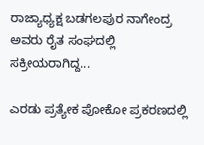ರಾಜ್ಯಾಧ್ಯಕ್ಷ ಬಡಗಲಪುರ ನಾಗೇಂದ್ರ ಅವರು ರೈತ ಸಂಘದಲ್ಲಿ ಸಕ್ರೀಯರಾಗಿದ್ದ...

ಎರಡು ಪ್ರತ್ಯೇಕ ಪೋಕೋ ಪ್ರಕರಣದಲ್ಲಿ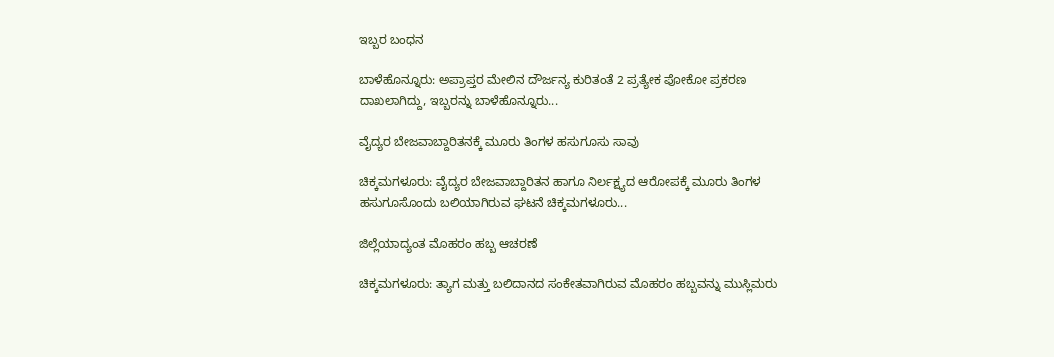ಇಬ್ಬರ ಬಂಧನ

ಬಾಳೆಹೊನ್ನೂರು: ಅಪ್ರಾಪ್ತರ ಮೇಲಿನ ದೌರ್ಜನ್ಯ ಕುರಿತಂತೆ 2 ಪ್ರತ್ಯೇಕ ಪೋಕೋ ಪ್ರಕರಣ ದಾಖಲಾಗಿದ್ದು, ಇಬ್ಬರನ್ನು ಬಾಳೆಹೊನ್ನೂರು...

ವೈದ್ಯರ ಬೇಜವಾಬ್ದಾರಿತನಕ್ಕೆ ಮೂರು ತಿಂಗಳ ಹಸುಗೂಸು ಸಾವು

ಚಿಕ್ಕಮಗಳೂರು: ವೈದ್ಯರ ಬೇಜವಾಬ್ದಾರಿತನ ಹಾಗೂ ನಿರ್ಲಕ್ಷ್ಯದ ಆರೋಪಕ್ಕೆ ಮೂರು ತಿಂಗಳ ಹಸುಗೂಸೊಂದು ಬಲಿಯಾಗಿರುವ ಘಟನೆ ಚಿಕ್ಕಮಗಳೂರು...

ಜಿಲ್ಲೆಯಾದ್ಯಂತ ಮೊಹರಂ ಹಬ್ಬ ಆಚರಣೆ

ಚಿಕ್ಕಮಗಳೂರು: ತ್ಯಾಗ ಮತ್ತು ಬಲಿದಾನದ ಸಂಕೇತವಾಗಿರುವ ಮೊಹರಂ ಹಬ್ಬವನ್ನು ಮುಸ್ಲಿಮರು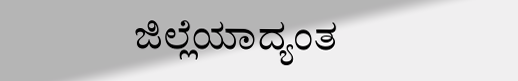ಜಿಲ್ಲೆಯಾದ್ಯಂತ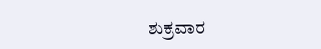ಶುಕ್ರವಾರ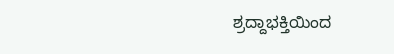ಶ್ರದ್ದಾಭಕ್ತಿಯಿಂದ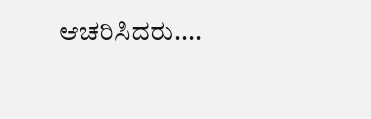ಆಚರಿಸಿದರು....